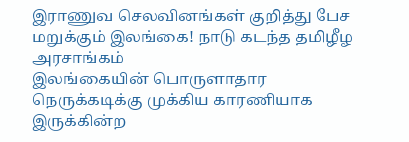இராணுவ செலவினங்கள் குறித்து பேச மறுக்கும் இலங்கை! நாடு கடந்த தமிழீழ அரசாங்கம்
இலங்கையின் பொருளாதார நெருக்கடிக்கு முக்கிய காரணியாக இருக்கின்ற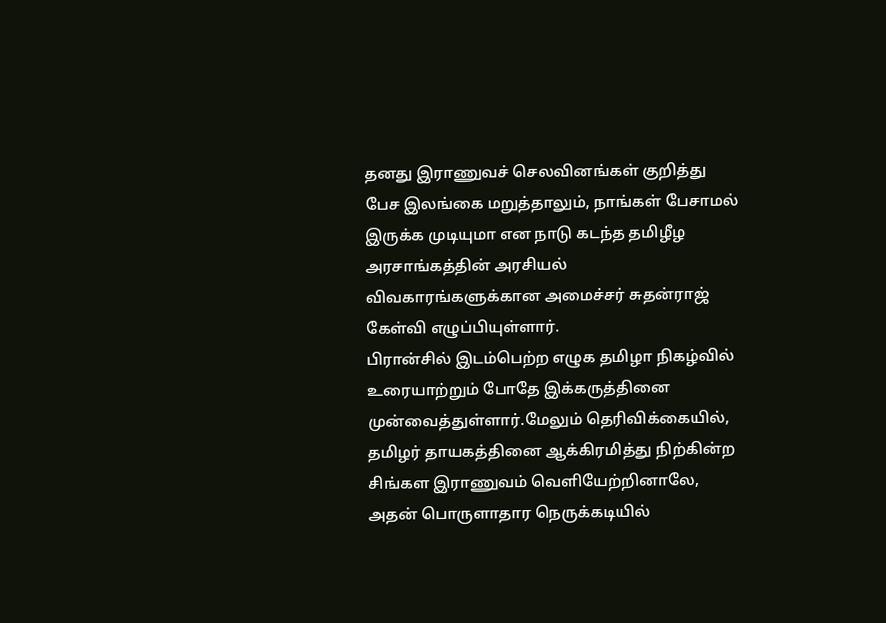தனது இராணுவச் செலவினங்கள் குறித்து பேச இலங்கை மறுத்தாலும், நாங்கள் பேசாமல் இருக்க முடியுமா என நாடு கடந்த தமிழீழ அரசாங்கத்தின் அரசியல் விவகாரங்களுக்கான அமைச்சர் சுதன்ராஜ் கேள்வி எழுப்பியுள்ளார்.
பிரான்சில் இடம்பெற்ற எழுக தமிழா நிகழ்வில் உரையாற்றும் போதே இக்கருத்தினை முன்வைத்துள்ளார்.மேலும் தெரிவிக்கையில்,
தமிழர் தாயகத்தினை ஆக்கிரமித்து நிற்கின்ற சிங்கள இராணுவம் வெளியேற்றினாலே, அதன் பொருளாதார நெருக்கடியில்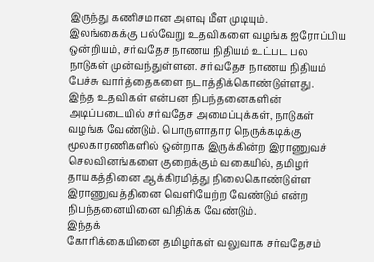இருந்து கணிசமான அளவு மீள முடியும்.
இலங்கைக்கு பல்வேறு உதவிகளை வழங்க ஐரோப்பிய ஒன்றியம், சர்வதேச நாணய நிதியம் உட்பட பல நாடுகள் முன்வந்துள்ளன. சர்வதேச நாணய நிதியம் பேச்சு வார்த்தைகளை நடாத்திக்கொண்டுள்ளது.
இந்த உதவிகள் என்பன நிபந்தனைகளின் அடிப்படையில் சர்வதேச அமைப்புக்கள், நாடுகள் வழங்க வேண்டும். பொருளாதார நெருக்கடிக்கு மூலகாரணிகளில் ஒன்றாக இருக்கின்ற இராணுவச் செலவினங்களை குறைக்கும் வகையில், தமிழர் தாயகத்தினை ஆக்கிரமித்து நிலைகொண்டுள்ள இராணுவத்தினை வெளியேற்ற வேண்டும் என்ற நிபந்தனையினை விதிக்க வேண்டும்.
இந்தக்
கோரிக்கையினை தமிழர்கள் வலுவாக சர்வதேசம்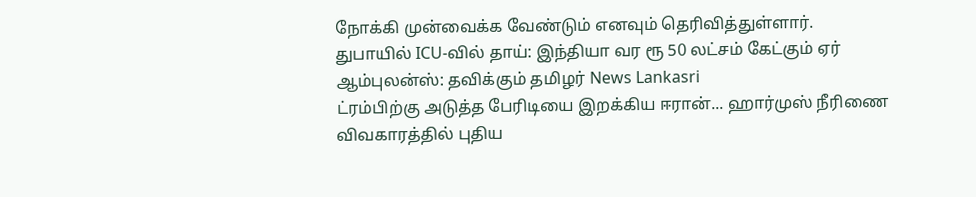நோக்கி முன்வைக்க வேண்டும் எனவும் தெரிவித்துள்ளார்.
துபாயில் ICU-வில் தாய்: இந்தியா வர ரூ 50 லட்சம் கேட்கும் ஏர் ஆம்புலன்ஸ்: தவிக்கும் தமிழர் News Lankasri
ட்ரம்பிற்கு அடுத்த பேரிடியை இறக்கிய ஈரான்... ஹார்முஸ் நீரிணை விவகாரத்தில் புதிய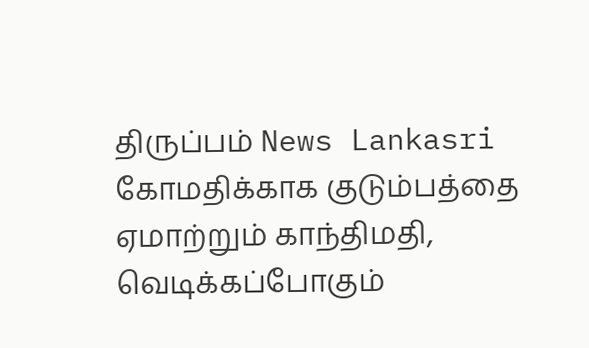திருப்பம் News Lankasri
கோமதிக்காக குடும்பத்தை ஏமாற்றும் காந்திமதி, வெடிக்கப்போகும்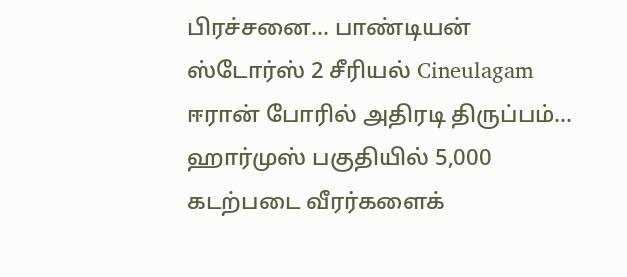பிரச்சனை... பாண்டியன் ஸ்டோர்ஸ் 2 சீரியல் Cineulagam
ஈரான் போரில் அதிரடி திருப்பம்... ஹார்முஸ் பகுதியில் 5,000 கடற்படை வீரர்களைக்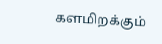களமிறக்கும்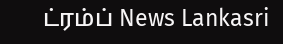ட்ரம்ப் News Lankasri